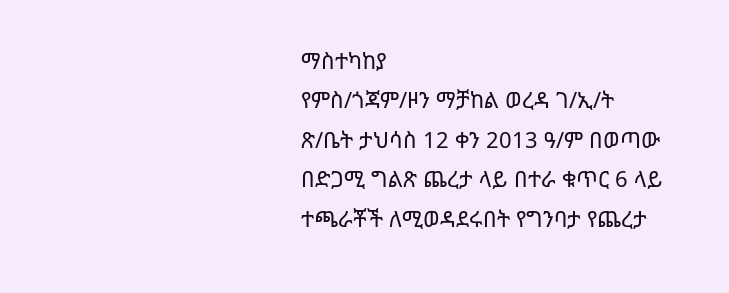ማስተካከያ
የምስ/ጎጃም/ዞን ማቻከል ወረዳ ገ/ኢ/ት ጽ/ቤት ታህሳስ 12 ቀን 2013 ዓ/ም በወጣው በድጋሚ ግልጽ ጨረታ ላይ በተራ ቁጥር 6 ላይ ተጫራቾች ለሚወዳደሩበት የግንባታ የጨረታ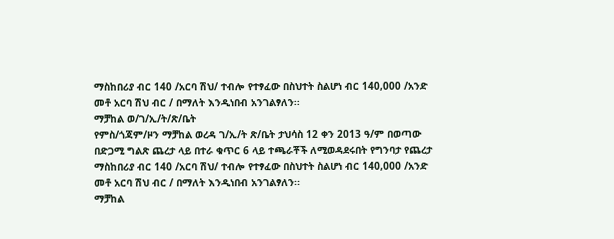ማስከበሪያ ብር 140 /አርባ ሽህ/ ተብሎ የተፃፈው በስህተት ስልሆነ ብር 140,000 /አንድ መቶ አርባ ሽህ ብር / በማለት እንዲነበብ አንገልፃለን፡፡
ማቻከል ወ/ገ/ኢ/ት/ጽ/ቤት
የምስ/ጎጃም/ዞን ማቻከል ወረዳ ገ/ኢ/ት ጽ/ቤት ታህሳስ 12 ቀን 2013 ዓ/ም በወጣው በድጋሚ ግልጽ ጨረታ ላይ በተራ ቁጥር 6 ላይ ተጫራቾች ለሚወዳደሩበት የግንባታ የጨረታ ማስከበሪያ ብር 140 /አርባ ሽህ/ ተብሎ የተፃፈው በስህተት ስልሆነ ብር 140,000 /አንድ መቶ አርባ ሽህ ብር / በማለት እንዲነበብ አንገልፃለን፡፡
ማቻከል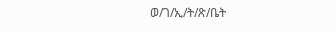ወ/ገ/ኢ/ት/ጽ/ቤት